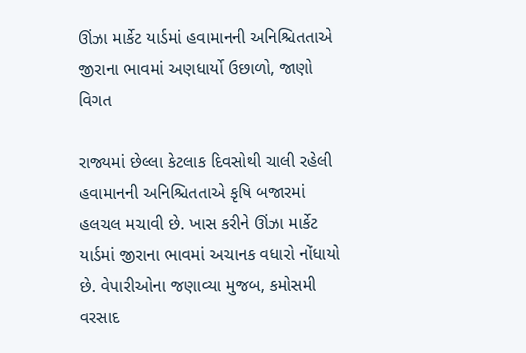ઊંઝા માર્કેટ યાર્ડમાં હવામાનની અનિશ્ચિતતાએ જીરાના ભાવમાં અણધાર્યો ઉછાળો, જાણો વિગત

રાજ્યમાં છેલ્લા કેટલાક દિવસોથી ચાલી રહેલી હવામાનની અનિશ્ચિતતાએ કૃષિ બજારમાં હલચલ મચાવી છે. ખાસ કરીને ઊંઝા માર્કેટ યાર્ડમાં જીરાના ભાવમાં અચાનક વધારો નોંધાયો છે. વેપારીઓના જણાવ્યા મુજબ, કમોસમી વરસાદ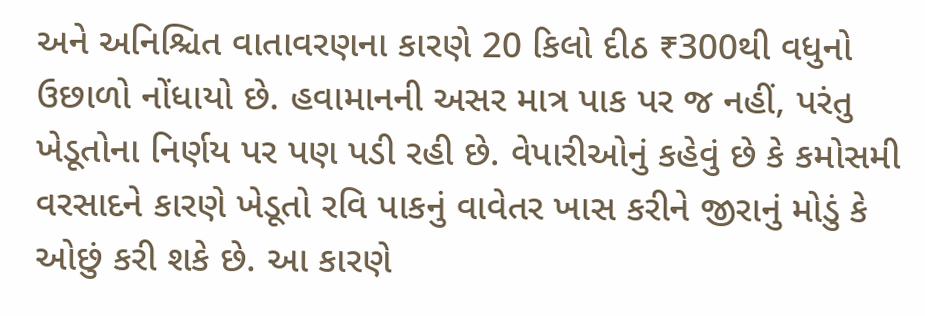અને અનિશ્ચિત વાતાવરણના કારણે 20 કિલો દીઠ ₹300થી વધુનો ઉછાળો નોંધાયો છે. હવામાનની અસર માત્ર પાક પર જ નહીં, પરંતુ ખેડૂતોના નિર્ણય પર પણ પડી રહી છે. વેપારીઓનું કહેવું છે કે કમોસમી વરસાદને કારણે ખેડૂતો રવિ પાકનું વાવેતર ખાસ કરીને જીરાનું મોડું કે ઓછું કરી શકે છે. આ કારણે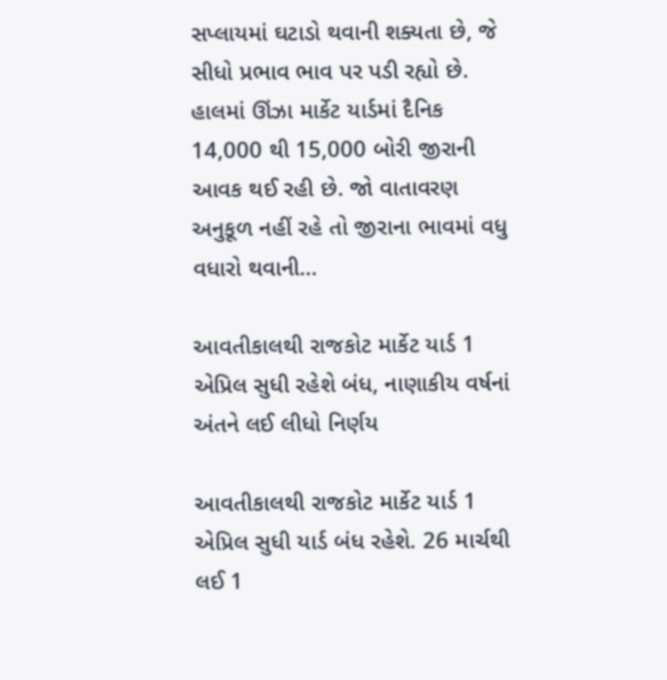સપ્લાયમાં ઘટાડો થવાની શક્યતા છે, જે સીધો પ્રભાવ ભાવ પર પડી રહ્યો છે. હાલમાં ઊંઝા માર્કેટ યાર્ડમાં દૈનિક 14,000 થી 15,000 બોરી જીરાની આવક થઈ રહી છે. જો વાતાવરણ અનુકૂળ નહીં રહે તો જીરાના ભાવમાં વધુ વધારો થવાની…

આવતીકાલથી રાજકોટ માર્કેટ યાર્ડ 1 એપ્રિલ સુધી રહેશે બંધ, નાણાકીય વર્ષનાં અંતને લઈ લીધો નિર્ણય

આવતીકાલથી રાજકોટ માર્કેટ યાર્ડ 1 એપ્રિલ સુધી યાર્ડ બંધ રહેશે. 26 માર્ચથી લઈ 1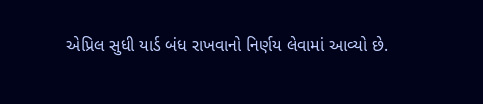એપ્રિલ સુધી યાર્ડ બંધ રાખવાનો નિર્ણય લેવામાં આવ્યો છે.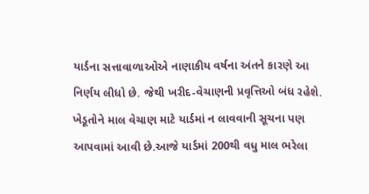યાર્ડના સત્તાવાળાઓએ નાણાકીય વર્ષના અંતને કારણે આ નિર્ણય લીધો છે. જેથી ખરીદ-વેચાણની પ્રવૃત્તિઓ બંધ રહેશે. ખેડૂતોને માલ વેચાણ માટે યાર્ડમાં ન લાવવાની સૂચના પણ આપવામાં આવી છે.આજે યાર્ડમાં 200થી વધુ માલ ભરેલા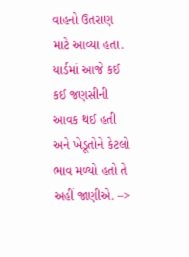વાહનો ઉતરાણ માટે આવ્યા હતા. યાર્ડમાં આજે કઈ કઈ જણસીની આવક થઈ હતી અને ખેડૂતોને કેટલો ભાવ મળ્યો હતો તે અહીં જાણીએ. –>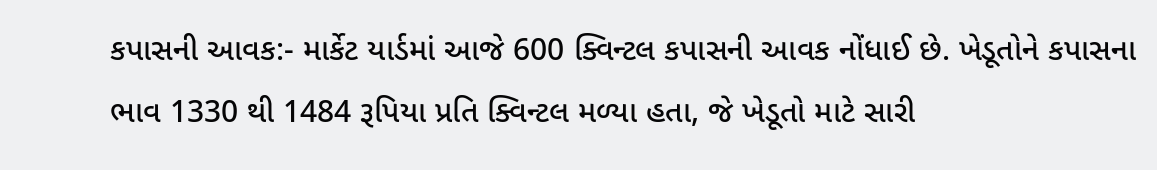કપાસની આવક:- માર્કેટ યાર્ડમાં આજે 600 ક્વિન્ટલ કપાસની આવક નોંધાઈ છે. ખેડૂતોને કપાસના ભાવ 1330 થી 1484 રૂપિયા પ્રતિ ક્વિન્ટલ મળ્યા હતા, જે ખેડૂતો માટે સારી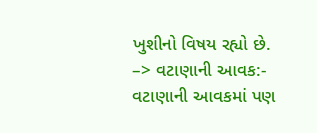ખુશીનો વિષય રહ્યો છે. –> વટાણાની આવક:- વટાણાની આવકમાં પણ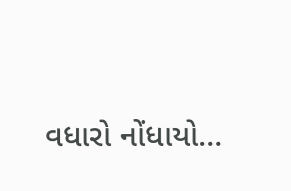વધારો નોંધાયો…